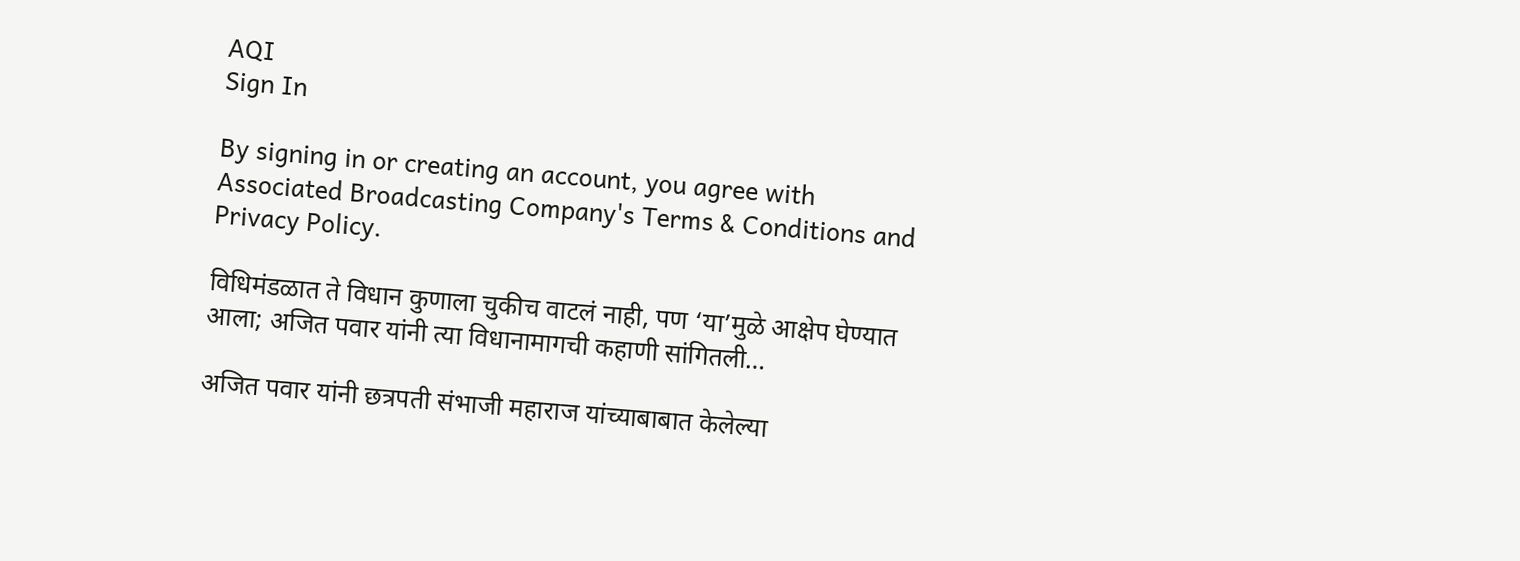AQI
Sign In

By signing in or creating an account, you agree with Associated Broadcasting Company's Terms & Conditions and Privacy Policy.

विधिमंडळात ते विधान कुणाला चुकीच वाटलं नाही, पण ‘या’मुळे आक्षेप घेण्यात आला; अजित पवार यांनी त्या विधानामागची कहाणी सांगितली…

अजित पवार यांनी छत्रपती संभाजी महाराज यांच्याबाबात केलेल्या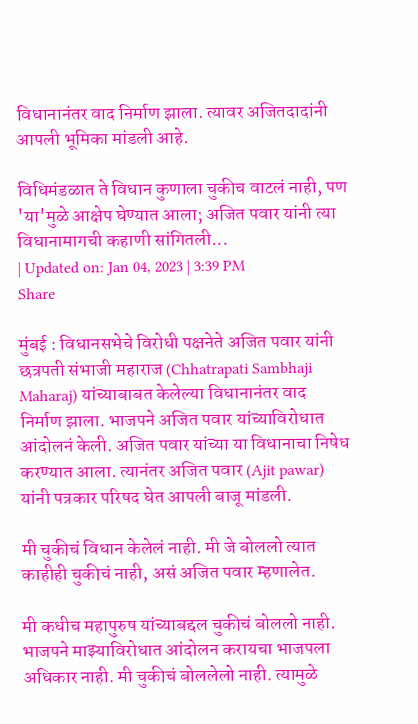विधानानंतर वाद निर्माण झाला. त्यावर अजितदादांनी आपली भूमिका मांडली आहे.

विधिमंडळात ते विधान कुणाला चुकीच वाटलं नाही, पण 'या'मुळे आक्षेप घेण्यात आला; अजित पवार यांनी त्या विधानामागची कहाणी सांगितली...
| Updated on: Jan 04, 2023 | 3:39 PM
Share

मुंबई : विधानसभेचे विरोधी पक्षनेते अजित पवार यांनी छत्रपती संभाजी महाराज (Chhatrapati Sambhaji Maharaj) यांच्याबाबत केलेल्या विधानानंतर वाद निर्माण झाला. भाजपने अजित पवार यांच्याविरोधात आंदोलनं केली. अजित पवार यांच्या या विधानाचा निषेध करण्यात आला. त्यानंतर अजित पवार (Ajit pawar) यांनी पत्रकार परिषद घेत आपली बाजू मांडली.

मी चुकीचं विधान केलेलं नाही. मी जे बोललो त्यात काहीही चुकीचं नाही, असं अजित पवार म्हणालेत.

मी कधीच महापुरुष यांच्याबद्दल चुकीचं बोललो नाही. भाजपने माझ्याविरोधात आंदोलन करायचा भाजपला अधिकार नाही. मी चुकीचं बोललेलो नाही. त्यामुळे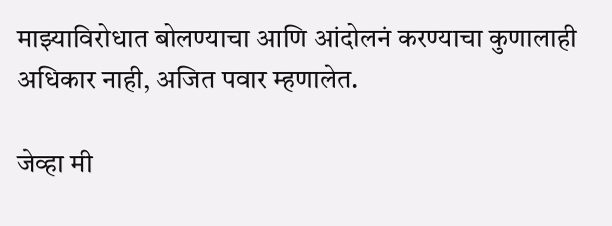माझ्याविरोधात बोलण्याचा आणि आंदोलनं करण्याचा कुणालाही अधिकार नाही, अजित पवार म्हणालेत.

जेव्हा मी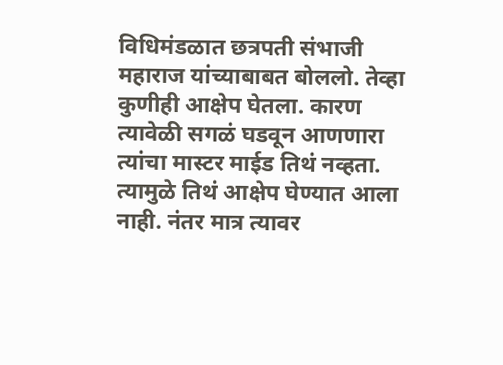विधिमंडळात छत्रपती संभाजी महाराज यांच्याबाबत बोललो. तेव्हा कुणीही आक्षेप घेतला. कारण त्यावेळी सगळं घडवून आणणारा त्यांचा मास्टर माईड तिथं नव्हता. त्यामुळे तिथं आक्षेप घेण्यात आला नाही. नंतर मात्र त्यावर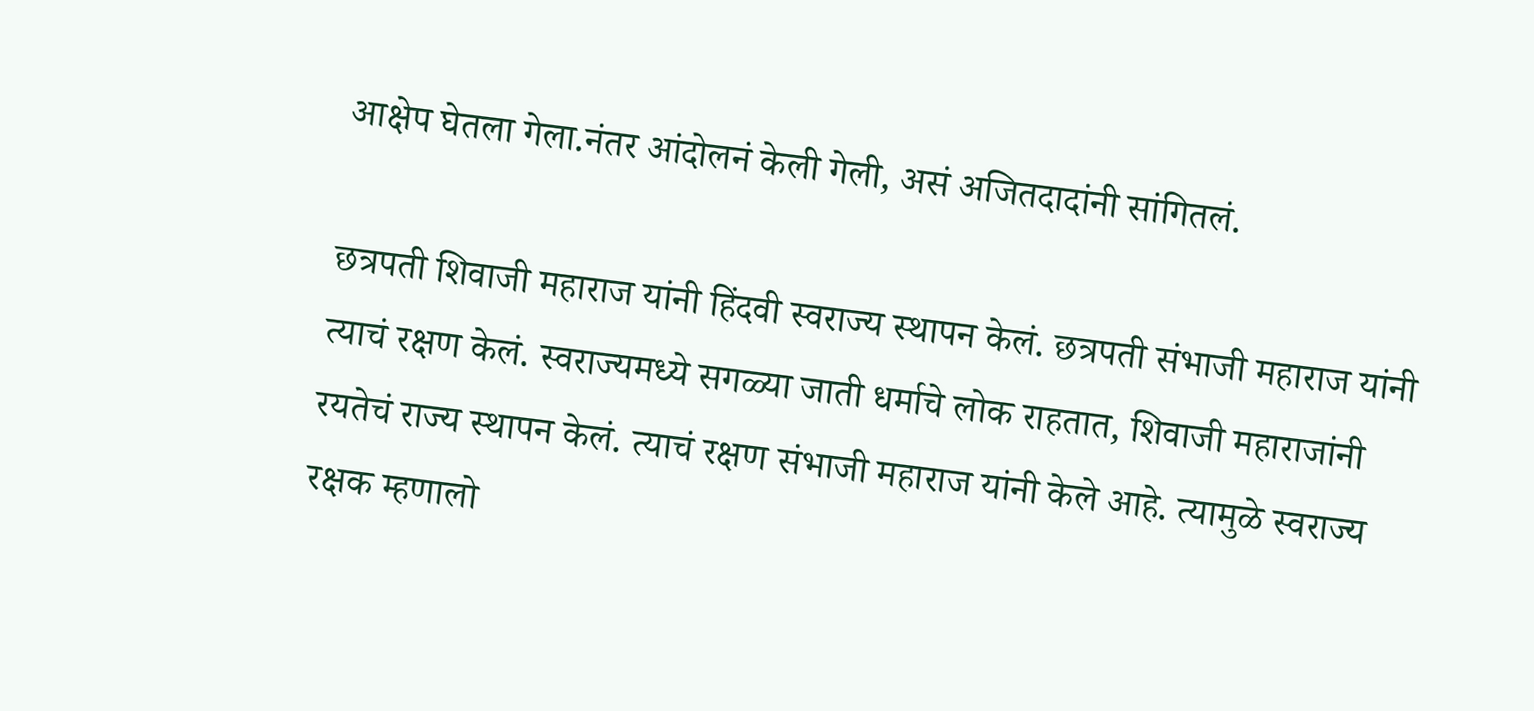आक्षेप घेतला गेला.नंतर आंदोलनं केली गेली, असं अजितदादांनी सांगितलं.

छत्रपती शिवाजी महाराज यांनी हिंदवी स्वराज्य स्थापन केलं. छत्रपती संभाजी महाराज यांनी त्याचं रक्षण केलं. स्वराज्यमध्ये सगळ्या जाती धर्माचे लोक राहतात, शिवाजी महाराजांनी रयतेचं राज्य स्थापन केलं. त्याचं रक्षण संभाजी महाराज यांनी केले आहे. त्यामुळे स्वराज्य रक्षक म्हणालो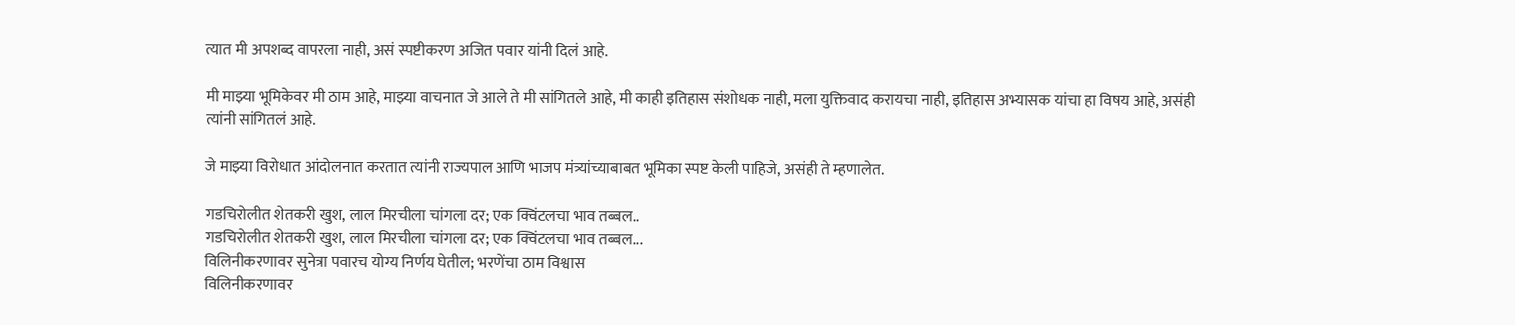त्यात मी अपशब्द वापरला नाही, असं स्पष्टीकरण अजित पवार यांनी दिलं आहे.

मी माझ्या भूमिकेवर मी ठाम आहे, माझ्या वाचनात जे आले ते मी सांगितले आहे, मी काही इतिहास संशोधक नाही, मला युक्तिवाद करायचा नाही, इतिहास अभ्यासक यांचा हा विषय आहे, असंही त्यांनी सांगितलं आहे.

जे माझ्या विरोधात आंदोलनात करतात त्यांनी राज्यपाल आणि भाजप मंत्र्यांच्याबाबत भूमिका स्पष्ट केली पाहिजे, असंही ते म्हणालेत.

गडचिरोलीत शेतकरी खुश, लाल मिरचीला चांगला दर; एक क्विंटलचा भाव तब्बल..
गडचिरोलीत शेतकरी खुश, लाल मिरचीला चांगला दर; एक क्विंटलचा भाव तब्बल...
विलिनीकरणावर सुनेत्रा पवारच योग्य निर्णय घेतील; भरणेंचा ठाम विश्वास
विलिनीकरणावर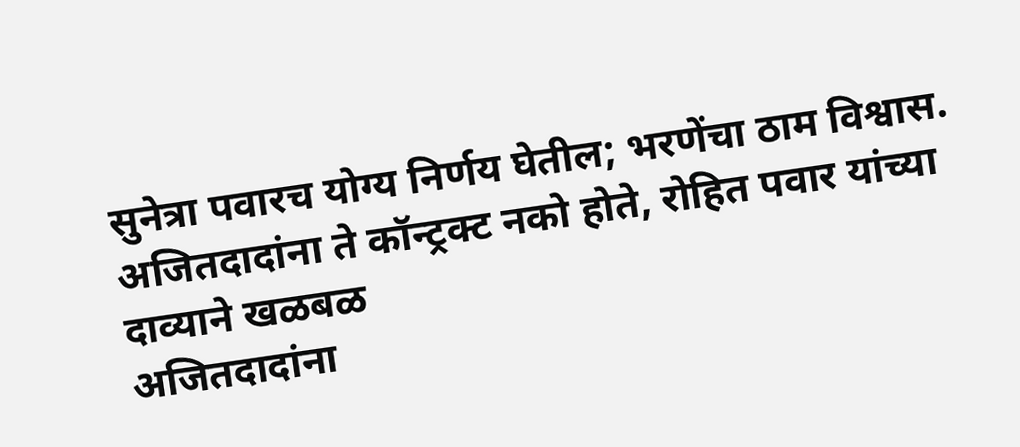सुनेत्रा पवारच योग्य निर्णय घेतील; भरणेंचा ठाम विश्वास.
अजितदादांना ते कॉन्ट्रक्ट नको होते, रोहित पवार यांच्या दाव्याने खळबळ
अजितदादांना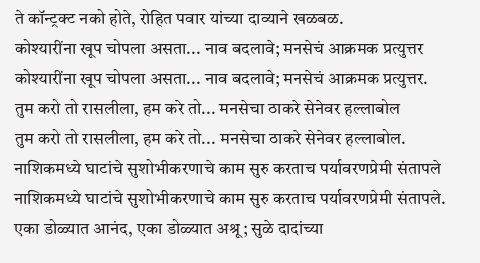ते कॉन्ट्रक्ट नको होते, रोहित पवार यांच्या दाव्याने खळबळ.
कोश्यारींना खूप चोपला असता... नाव बदलावे; मनसेचं आक्रमक प्रत्युत्तर
कोश्यारींना खूप चोपला असता... नाव बदलावे; मनसेचं आक्रमक प्रत्युत्तर.
तुम करो तो रासलीला, हम करे तो... मनसेचा ठाकरे सेनेवर हल्लाबोल
तुम करो तो रासलीला, हम करे तो... मनसेचा ठाकरे सेनेवर हल्लाबोल.
नाशिकमध्ये घाटांचे सुशोभीकरणाचे काम सुरु करताच पर्यावरणप्रेमी संतापले
नाशिकमध्ये घाटांचे सुशोभीकरणाचे काम सुरु करताच पर्यावरणप्रेमी संतापले.
एका डोळ्यात आनंद, एका डोळ्यात अश्रू; सुळे दादांच्या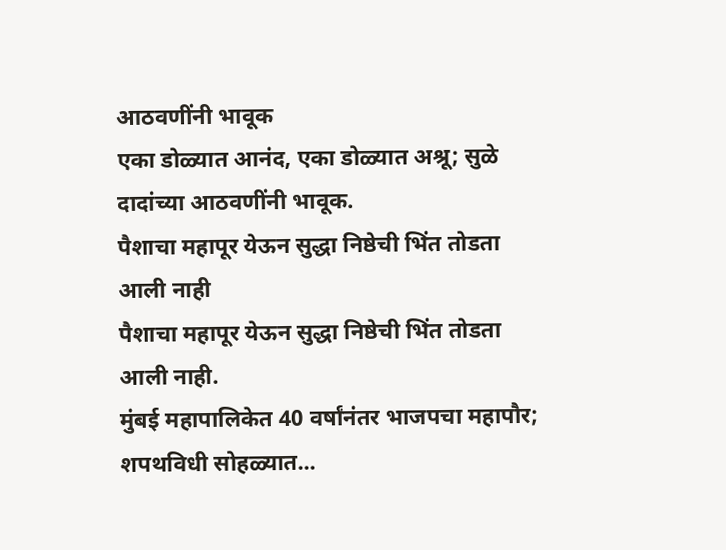आठवणींनी भावूक
एका डोळ्यात आनंद, एका डोळ्यात अश्रू; सुळे दादांच्या आठवणींनी भावूक.
पैशाचा महापूर येऊन सुद्धा निष्ठेची भिंत तोडता आली नाही
पैशाचा महापूर येऊन सुद्धा निष्ठेची भिंत तोडता आली नाही.
मुंबई महापालिकेत 40 वर्षांनंतर भाजपचा महापौर; शपथविधी सोहळ्यात...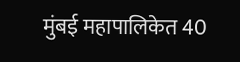मुंबई महापालिकेत 40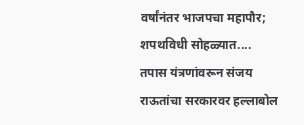वर्षांनंतर भाजपचा महापौर; शपथविधी सोहळ्यात....
तपास यंत्रणांवरून संजय राऊतांचा सरकारवर हल्लाबोल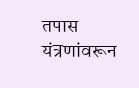तपास यंत्रणांवरून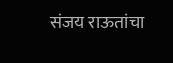संजय राऊतांचा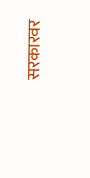सरकारवर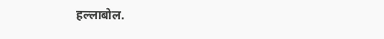हल्लाबोल.